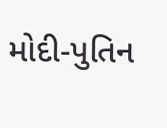મોદી-પુતિન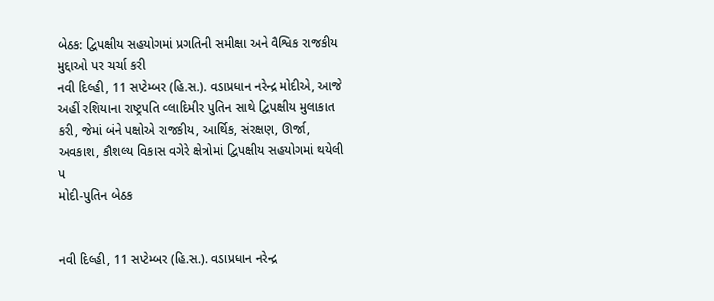બેઠક: દ્વિપક્ષીય સહયોગમાં પ્રગતિની સમીક્ષા અને વૈશ્વિક રાજકીય મુદ્દાઓ પર ચર્ચા કરી
નવી દિલ્હી, 11 સપ્ટેમ્બર (હિ.સ.). વડાપ્રધાન નરેન્દ્ર મોદીએ, આજે અહીં રશિયાના રાષ્ટ્રપતિ વ્લાદિમીર પુતિન સાથે દ્વિપક્ષીય મુલાકાત કરી, જેમાં બંને પક્ષોએ રાજકીય, આર્થિક, સંરક્ષણ, ઊર્જા, અવકાશ, કૌશલ્ય વિકાસ વગેરે ક્ષેત્રોમાં દ્વિપક્ષીય સહયોગમાં થયેલી પ
મોદી-પુતિન બેઠક


નવી દિલ્હી, 11 સપ્ટેમ્બર (હિ.સ.). વડાપ્રધાન નરેન્દ્ર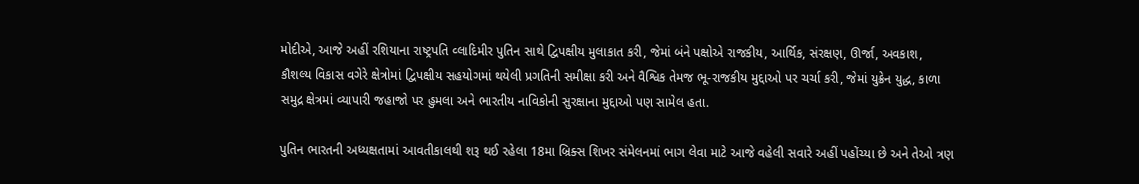મોદીએ, આજે અહીં રશિયાના રાષ્ટ્રપતિ વ્લાદિમીર પુતિન સાથે દ્વિપક્ષીય મુલાકાત કરી, જેમાં બંને પક્ષોએ રાજકીય, આર્થિક, સંરક્ષણ, ઊર્જા, અવકાશ, કૌશલ્ય વિકાસ વગેરે ક્ષેત્રોમાં દ્વિપક્ષીય સહયોગમાં થયેલી પ્રગતિની સમીક્ષા કરી અને વૈશ્વિક તેમજ ભૂ-રાજકીય મુદ્દાઓ પર ચર્ચા કરી, જેમાં યુક્રેન યુદ્ધ, કાળા સમુદ્ર ક્ષેત્રમાં વ્યાપારી જહાજો પર હુમલા અને ભારતીય નાવિકોની સુરક્ષાના મુદ્દાઓ પણ સામેલ હતા.

પુતિન ભારતની અધ્યક્ષતામાં આવતીકાલથી શરૂ થઈ રહેલા 18મા બ્રિક્સ શિખર સંમેલનમાં ભાગ લેવા માટે આજે વહેલી સવારે અહીં પહોંચ્યા છે અને તેઓ ત્રણ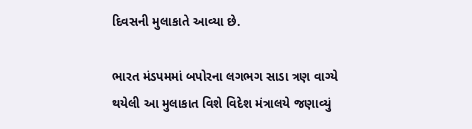દિવસની મુલાકાતે આવ્યા છે.

ભારત મંડપમમાં બપોરના લગભગ સાડા ત્રણ વાગ્યે થયેલી આ મુલાકાત વિશે વિદેશ મંત્રાલયે જણાવ્યું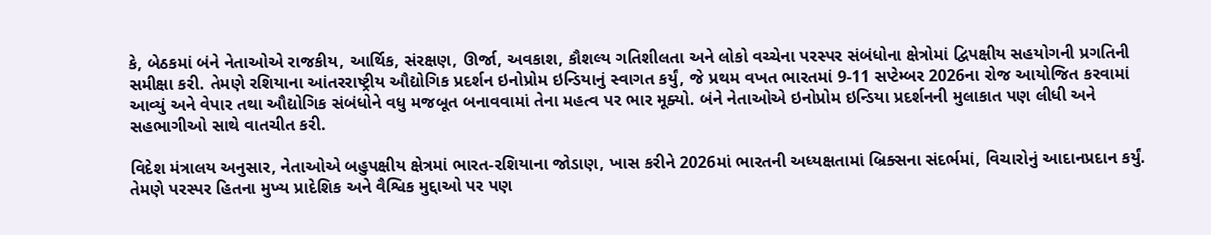કે, બેઠકમાં બંને નેતાઓએ રાજકીય, આર્થિક, સંરક્ષણ, ઊર્જા, અવકાશ, કૌશલ્ય ગતિશીલતા અને લોકો વચ્ચેના પરસ્પર સંબંધોના ક્ષેત્રોમાં દ્વિપક્ષીય સહયોગની પ્રગતિની સમીક્ષા કરી. તેમણે રશિયાના આંતરરાષ્ટ્રીય ઔદ્યોગિક પ્રદર્શન ઇનોપ્રોમ ઇન્ડિયાનું સ્વાગત કર્યું, જે પ્રથમ વખત ભારતમાં 9-11 સપ્ટેમ્બર 2026ના રોજ આયોજિત કરવામાં આવ્યું અને વેપાર તથા ઔદ્યોગિક સંબંધોને વધુ મજબૂત બનાવવામાં તેના મહત્વ પર ભાર મૂક્યો. બંને નેતાઓએ ઇનોપ્રોમ ઇન્ડિયા પ્રદર્શનની મુલાકાત પણ લીધી અને સહભાગીઓ સાથે વાતચીત કરી.

વિદેશ મંત્રાલય અનુસાર, નેતાઓએ બહુપક્ષીય ક્ષેત્રમાં ભારત-રશિયાના જોડાણ, ખાસ કરીને 2026માં ભારતની અધ્યક્ષતામાં બ્રિક્સના સંદર્ભમાં, વિચારોનું આદાનપ્રદાન કર્યું. તેમણે પરસ્પર હિતના મુખ્ય પ્રાદેશિક અને વૈશ્વિક મુદ્દાઓ પર પણ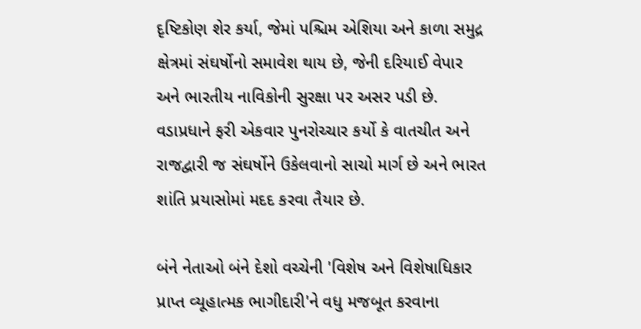દૃષ્ટિકોણ શેર કર્યા, જેમાં પશ્ચિમ એશિયા અને કાળા સમુદ્ર ક્ષેત્રમાં સંઘર્ષોનો સમાવેશ થાય છે, જેની દરિયાઈ વેપાર અને ભારતીય નાવિકોની સુરક્ષા પર અસર પડી છે. વડાપ્રધાને ફરી એકવાર પુનરોચ્ચાર કર્યો કે વાતચીત અને રાજદ્વારી જ સંઘર્ષોને ઉકેલવાનો સાચો માર્ગ છે અને ભારત શાંતિ પ્રયાસોમાં મદદ કરવા તૈયાર છે.

બંને નેતાઓ બંને દેશો વચ્ચેની 'વિશેષ અને વિશેષાધિકાર પ્રાપ્ત વ્યૂહાત્મક ભાગીદારી'ને વધુ મજબૂત કરવાના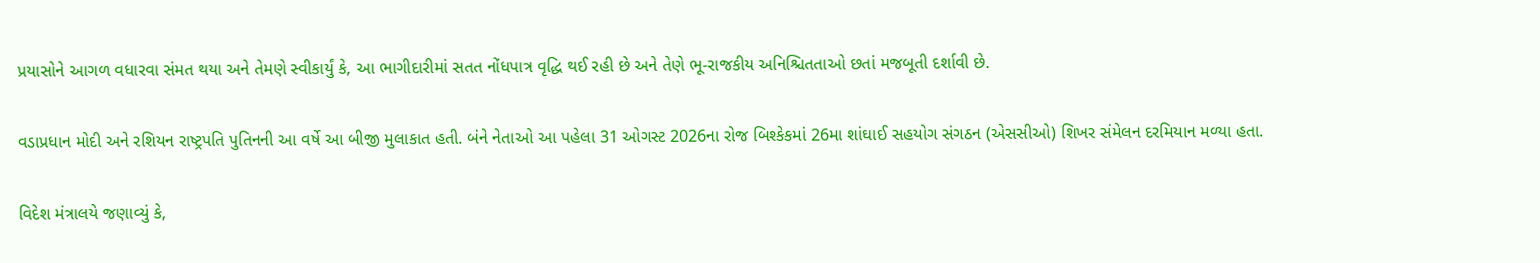પ્રયાસોને આગળ વધારવા સંમત થયા અને તેમણે સ્વીકાર્યું કે, આ ભાગીદારીમાં સતત નોંધપાત્ર વૃદ્ધિ થઈ રહી છે અને તેણે ભૂ-રાજકીય અનિશ્ચિતતાઓ છતાં મજબૂતી દર્શાવી છે.

વડાપ્રધાન મોદી અને રશિયન રાષ્ટ્રપતિ પુતિનની આ વર્ષે આ બીજી મુલાકાત હતી. બંને નેતાઓ આ પહેલા 31 ઓગસ્ટ 2026ના રોજ બિશ્કેકમાં 26મા શાંઘાઈ સહયોગ સંગઠન (એસસીઓ) શિખર સંમેલન દરમિયાન મળ્યા હતા.

વિદેશ મંત્રાલયે જણાવ્યું કે,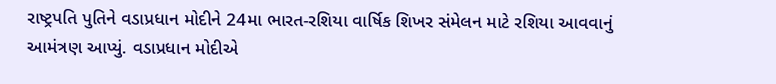રાષ્ટ્રપતિ પુતિને વડાપ્રધાન મોદીને 24મા ભારત-રશિયા વાર્ષિક શિખર સંમેલન માટે રશિયા આવવાનું આમંત્રણ આપ્યું. વડાપ્રધાન મોદીએ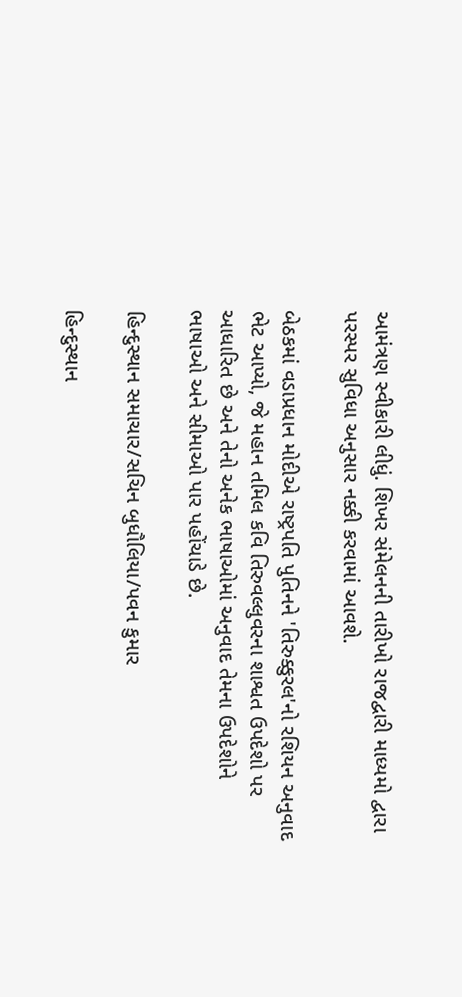આમંત્રણ સ્વીકારી લીધું. શિખર સંમેલનની તારીખો રાજદ્વારી માધ્યમો દ્વારા પરસ્પર સુવિધા અનુસાર નક્કી કરવામાં આવશે.

બેઠકમાં વડાપ્રધાન મોદીએ રાષ્ટ્રપતિ પુતિનને 'તિરુક્કુરલ'નો રશિયન અનુવાદ ભેટ આપ્યો, જે મહાન તમિલ કવિ તિરુવલ્લુવરના શાશ્વત ઉપદેશો પર આધારિત છે અને તેનો અનેક ભાષાઓમાં અનુવાદ તેમના ઉપદેશોને ભાષાઓ અને સીમાઓ પાર પહોંચાડે છે.

હિન્દુસ્થાન સમાચાર/સચિન બુધૌલિયા/પવન કુમાર

હિન્દુસ્થાન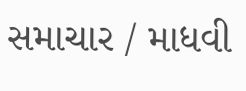સમાચાર / માધવી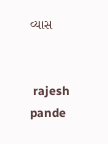વ્યાસ


 rajesh pande